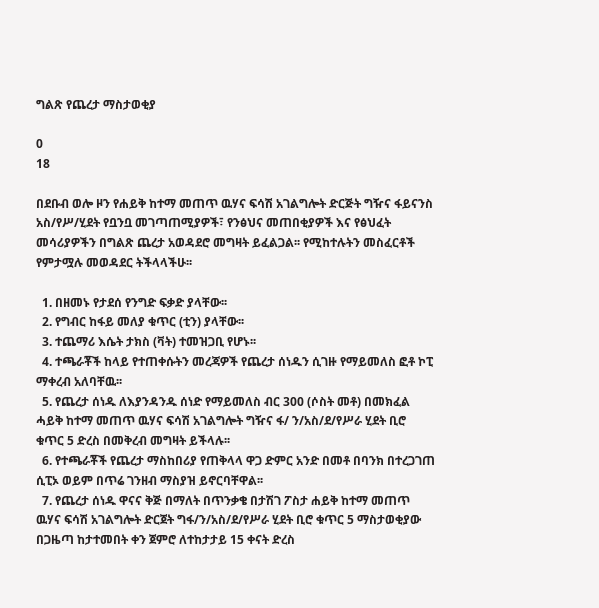ግልጽ የጨረታ ማስታወቂያ

0
18

በደቡብ ወሎ ዞን የሐይቅ ከተማ መጠጥ ዉሃና ፍሳሽ አገልግሎት ድርጅት ግዥና ፋይናንስ አስ/የሥ/ሂደት የቧንቧ መገጣጠሚያዎች፣ የንፅህና መጠበቂያዎች እና የፅህፈት መሳሪያዎችን በግልጽ ጨረታ አወዳደሮ መግዛት ይፈልጋል፡፡ የሚከተሉትን መስፈርቶች የምታሟሉ መወዳደር ትችላላችሁ፡፡

  1. በዘመኑ የታደሰ የንግድ ፍቃድ ያላቸው፡፡
  2. የግብር ከፋይ መለያ ቁጥር (ቲን) ያላቸው፡፡
  3. ተጨማሪ እሴት ታክስ (ቫት) ተመዝጋቢ የሆኑ፡፡
  4. ተጫራቾች ከላይ የተጠቀሱትን መረጃዎች የጨረታ ሰነዱን ሲገዙ የማይመለስ ፎቶ ኮፒ ማቀረብ አለባቸዉ፡፡
  5. የጨረታ ሰነዱ ለእያንዳንዱ ሰነድ የማይመለስ ብር 300 (ሶስት መቶ) በመክፈል ሓይቅ ከተማ መጠጥ ዉሃና ፍሳሽ አገልግሎት ግዥና ፋ/ ን/አስ/ደ/የሥራ ሂደት ቢሮ ቁጥር 5 ድረስ በመቅረብ መግዛት ይችላሉ፡፡
  6. የተጫራቾች የጨረታ ማስከበሪያ የጠቅላላ ዋጋ ድምር አንድ በመቶ በባንክ በተረጋገጠ ሲፒኦ ወይም በጥሬ ገንዘብ ማስያዝ ይኖርባቸዋል፡፡
  7. የጨረታ ሰነዱ ዋናና ቅጅ በማለት በጥንቃቄ በታሽገ ፖስታ ሐይቅ ከተማ መጠጥ ዉሃና ፍሳሽ አገልግሎት ድርጀት ግፋ/ን/አስ/ደ/የሥራ ሂደት ቢሮ ቁጥር 5 ማስታወቂያው በጋዜጣ ከታተመበት ቀን ጀምሮ ለተከታታይ 15 ቀናት ድረስ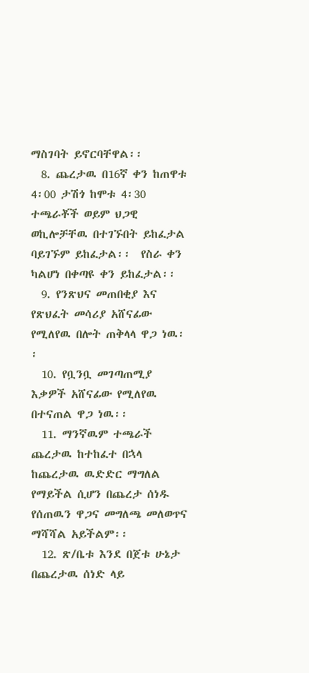ማስገባት ይኖርባቸዋል፡፡
  8. ጨረታዉ በ16ኛ ቀን ከጠዋቱ 4፡00 ታሽጎ ከሞቱ 4፡30 ተጫራቾች ወይም ህጋዊ ወኪሎቻቸዉ በተገኙበት ይከፈታል ባይገኙም ይከፈታል፡፡  የስራ ቀን ካልሆነ በቀጣዩ ቀን ይከፈታል፡፡
  9. የንጽህና መጠበቂያ እና የጽህፈት መሳሪያ አሸናፊው የሚለየዉ በሎት ጠቅላላ ዋጋ ነዉ፡፡
  10. የቧንቧ መገጣጠሚያ እቃዎች አሸናፊው የሚለየዉ በተናጠል ዋጋ ነዉ፡፡
  11. ማንኛዉም ተጫራች ጨረታዉ ከተከፈተ በኋላ ከጨረታዉ ዉድድር ማግለል የማይችል ሲሆን በጨረታ ሰነዱ የሰጠዉን ዋጋና መግለጫ መለወጥና ማሻሻል አይችልም፡፡
  12. ጽ/ቤቱ እንደ በጀቱ ሁኔታ በጨረታዉ ሰነድ ላይ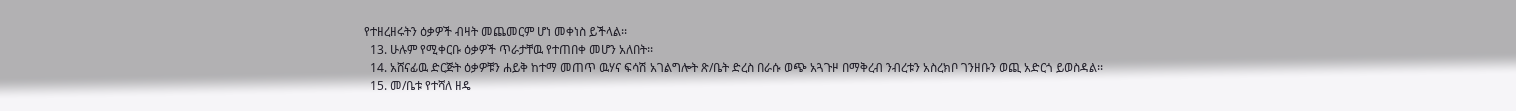የተዘረዘሩትን ዕቃዎች ብዛት መጨመርም ሆነ መቀነስ ይችላል፡፡
  13. ሁሉም የሚቀርቡ ዕቃዎች ጥራታቸዉ የተጠበቀ መሆን አለበት፡፡
  14. አሸናፊዉ ድርጅት ዕቃዎቹን ሐይቅ ከተማ መጠጥ ዉሃና ፍሳሽ አገልግሎት ጽ/ቤት ድረስ በራሱ ወጭ አጓጉዞ በማቅረብ ንብረቱን አስረክቦ ገንዘቡን ወጪ አድርጎ ይወስዳል፡፡
  15. መ/ቤቱ የተሻለ ዘዴ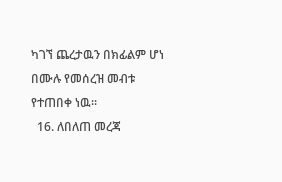ካገኘ ጨረታዉን በክፊልም ሆነ በሙሉ የመሰረዝ መብቱ የተጠበቀ ነዉ፡፡
  16. ለበለጠ መረጃ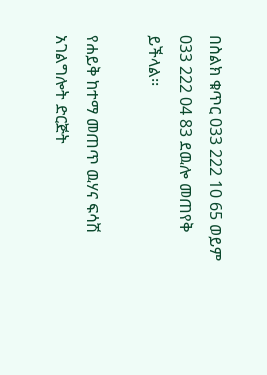በስልክ ቁጥር 033 222 10 65 ወይም 033 222 04 83 ደዉሎ መጠየቅ ይችላል፡፡

የሐይቅ ከተማ መጠጥ ዉሃና ፍሳሽ አገልግሎት ድርጅት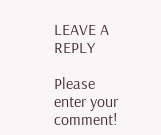LEAVE A REPLY

Please enter your comment!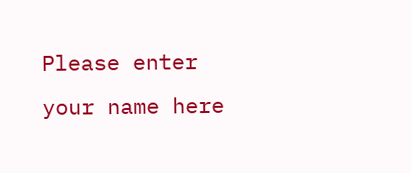Please enter your name here